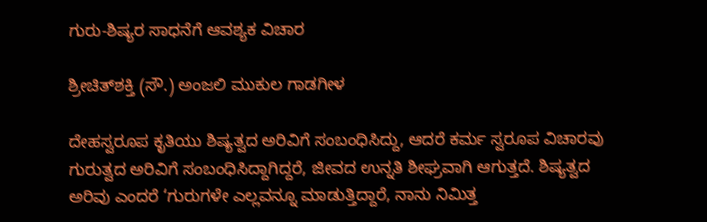ಗುರು-ಶಿಷ್ಯರ ಸಾಧನೆಗೆ ಆವಶ್ಯಕ ವಿಚಾರ

ಶ್ರೀಚಿತ್‌ಶಕ್ತಿ (ಸೌ.) ಅಂಜಲಿ ಮುಕುಲ ಗಾಡಗೀಳ

ದೇಹಸ್ವರೂಪ ಕೃತಿಯು ಶಿಷ್ಯತ್ವದ ಅರಿವಿಗೆ ಸಂಬಂಧಿಸಿದ್ದು, ಆದರೆ ಕರ್ಮ ಸ್ವರೂಪ ವಿಚಾರವು ಗುರುತ್ವದ ಅರಿವಿಗೆ ಸಂಬಂಧಿಸಿದ್ದಾಗಿದ್ದರೆ, ಜೀವದ ಉನ್ನತಿ ಶೀಘ್ರವಾಗಿ ಆಗುತ್ತದೆ. ಶಿಷ್ಯತ್ವದ ಅರಿವು ಎಂದರೆ ‘ಗುರುಗಳೇ ಎಲ್ಲವನ್ನೂ ಮಾಡುತ್ತಿದ್ದಾರೆ, ನಾನು ನಿಮಿತ್ತ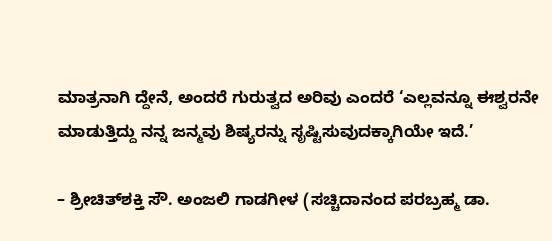ಮಾತ್ರನಾಗಿ ದ್ದೇನೆ, ಅಂದರೆ ಗುರುತ್ವದ ಅರಿವು ಎಂದರೆ ‘ಎಲ್ಲವನ್ನೂ ಈಶ್ವರನೇ ಮಾಡುತ್ತಿದ್ದು ನನ್ನ ಜನ್ಮವು ಶಿಷ್ಯರನ್ನು ಸೃಷ್ಟಿಸುವುದಕ್ಕಾಗಿಯೇ ಇದೆ.’

– ಶ್ರೀಚಿತ್‌ಶಕ್ತಿ ಸೌ. ಅಂಜಲಿ ಗಾಡಗೀಳ (ಸಚ್ಚಿದಾನಂದ ಪರಬ್ರಹ್ಮ ಡಾ.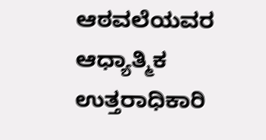ಆಠವಲೆಯವರ ಆಧ್ಯಾತ್ಮಿಕ ಉತ್ತರಾಧಿಕಾರಿ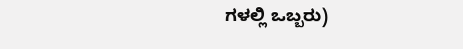ಗಳಲ್ಲಿ ಒಬ್ಬರು)